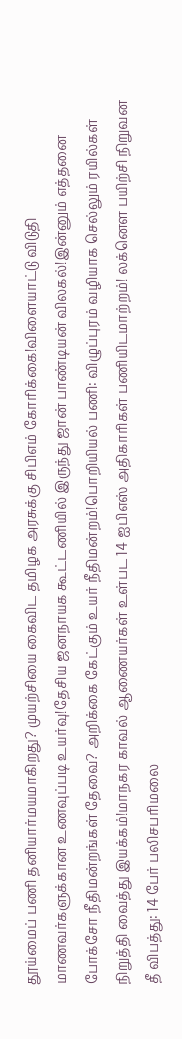தூய்மைப் பணி தனியார்மயமாகிறது? முயற்சியை கைவிட தமிழக அரசுக்கு சிபிஎம் கோரிக்கை!விளையாட்டு விடுதி மாணவர்களுக்கான உணவுப்படி உயர்வு!தேசிய ஜனநாயக கூட்டணியில் இருந்து ஜான் பாண்டியன் விலகல்!இன்னும் எத்தனை போக்சோ நீதிமன்றங்கள் தேவை? அறிக்கை கேட்கும் உயர் நீதிமன்றம்!பொறியியல் பணி: விழுப்புரம் வழியாக செல்லும் ரயில்கள் நிறுத்தி வைத்து இயக்கம்!மாநகர காவல் ஆணையர்கள் உள்பட 14 ஐபிஎஸ் அதிகாரிகள் பணியிடமாற்றம்! லக்னௌ பயிற்சி நிறுவன தீ விபத்து: 14 பேர் பலிசபரிமலை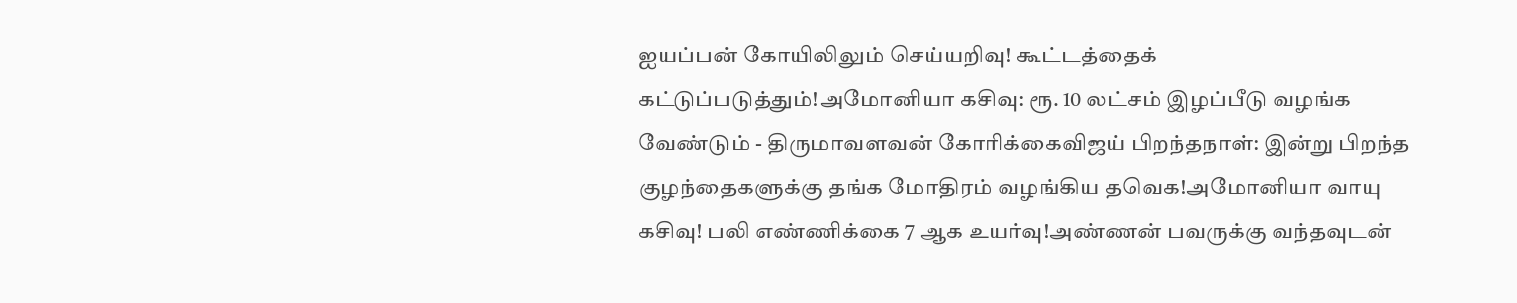ஐயப்பன் கோயிலிலும் செய்யறிவு! கூட்டத்தைக் கட்டுப்படுத்தும்!அமோனியா கசிவு: ரூ. 10 லட்சம் இழப்பீடு வழங்க வேண்டும் - திருமாவளவன் கோரிக்கைவிஜய் பிறந்தநாள்: இன்று பிறந்த குழந்தைகளுக்கு தங்க மோதிரம் வழங்கிய தவெக!அமோனியா வாயு கசிவு! பலி எண்ணிக்கை 7 ஆக உயர்வு!அண்ணன் பவருக்கு வந்தவுடன்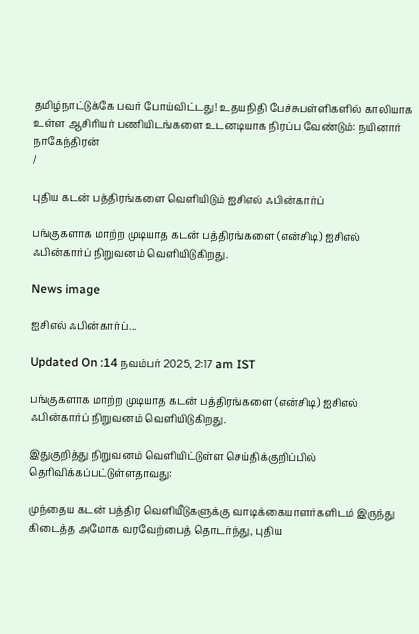தமிழ்நாட்டுக்கே பவர் போய்விட்டது! உதயநிதி பேச்சுபள்ளிகளில் காலியாக உள்ள ஆசிரியர் பணியிடங்களை உடனடியாக நிரப்ப வேண்டும்: நயினார் நாகேந்திரன்
/

புதிய கடன் பத்திரங்களை வெளியிடும் ஐசிஎல் ஃபின்கார்ப்

பங்குகளாக மாற்ற முடியாத கடன் பத்திரங்களை (என்சிடி) ஐசிஎல் ஃபின்கார்ப் நிறுவனம் வெளியிடுகிறது.

News image

ஐசிஎல் ஃபின்கார்ப்...

Updated On :14 நவம்பர் 2025, 2:17 am IST

பங்குகளாக மாற்ற முடியாத கடன் பத்திரங்களை (என்சிடி) ஐசிஎல் ஃபின்கார்ப் நிறுவனம் வெளியிடுகிறது.

இதுகுறித்து நிறுவனம் வெளியிட்டுள்ள செய்திக்குறிப்பில் தெரிவிக்கப்பட்டுள்ளதாவது:

முந்தைய கடன் பத்திர வெளியீடுகளுக்கு வாடிக்கையாளர்களிடம் இருந்து கிடைத்த அமோக வரவேற்பைத் தொடர்ந்து, புதிய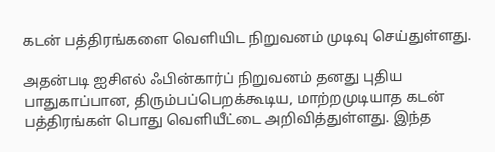கடன் பத்திரங்களை வெளியிட நிறுவனம் முடிவு செய்துள்ளது.

அதன்படி ஐசிஎல் ஃபின்கார்ப் நிறுவனம் தனது புதிய பாதுகாப்பான, திரும்பப்பெறக்கூடிய, மாற்றமுடியாத கடன் பத்திரங்கள் பொது வெளியீட்டை அறிவித்துள்ளது. இந்த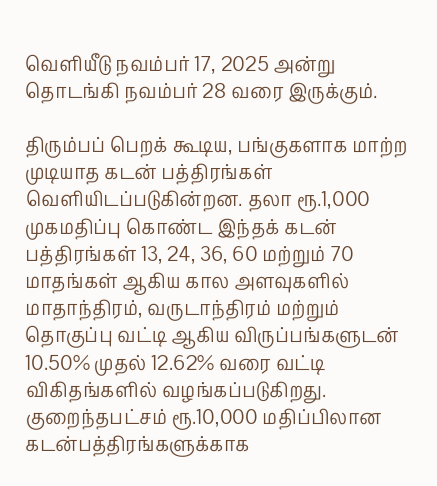வெளியீடு நவம்பர் 17, 2025 அன்று தொடங்கி நவம்பர் 28 வரை இருக்கும்.

திரும்பப் பெறக் கூடிய, பங்குகளாக மாற்ற முடியாத கடன் பத்திரங்கள் வெளியிடப்படுகின்றன. தலா ரூ.1,000 முகமதிப்பு கொண்ட இந்தக் கடன் பத்திரங்கள் 13, 24, 36, 60 மற்றும் 70 மாதங்கள் ஆகிய கால அளவுகளில் மாதாந்திரம், வருடாந்திரம் மற்றும் தொகுப்பு வட்டி ஆகிய விருப்பங்களுடன் 10.50% முதல் 12.62% வரை வட்டி விகிதங்களில் வழங்கப்படுகிறது. குறைந்தபட்சம் ரூ.10,000 மதிப்பிலான கடன்பத்திரங்களுக்காக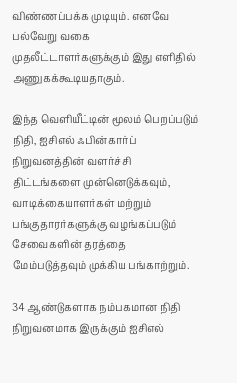விண்ணப்பக்க முடியும். எனவே பல்வேறு வகை முதலீட்டாளர்களுக்கும் இது எளிதில் அணுகக்கூடியதாகும்.

இந்த வெளியீட்டின் மூலம் பெறப்படும் நிதி, ஐசிஎல் ஃபின்கார்ப் நிறுவனத்தின் வளர்ச்சி திட்டங்களை முன்னெடுக்கவும், வாடிக்கையாளர்கள் மற்றும் பங்குதாரர்களுக்கு வழங்கப்படும் சேவைகளின் தரத்தை மேம்படுத்தவும் முக்கிய பங்காற்றும்.

34 ஆண்டுகளாக நம்பகமான நிதி நிறுவனமாக இருக்கும் ஐசிஎல்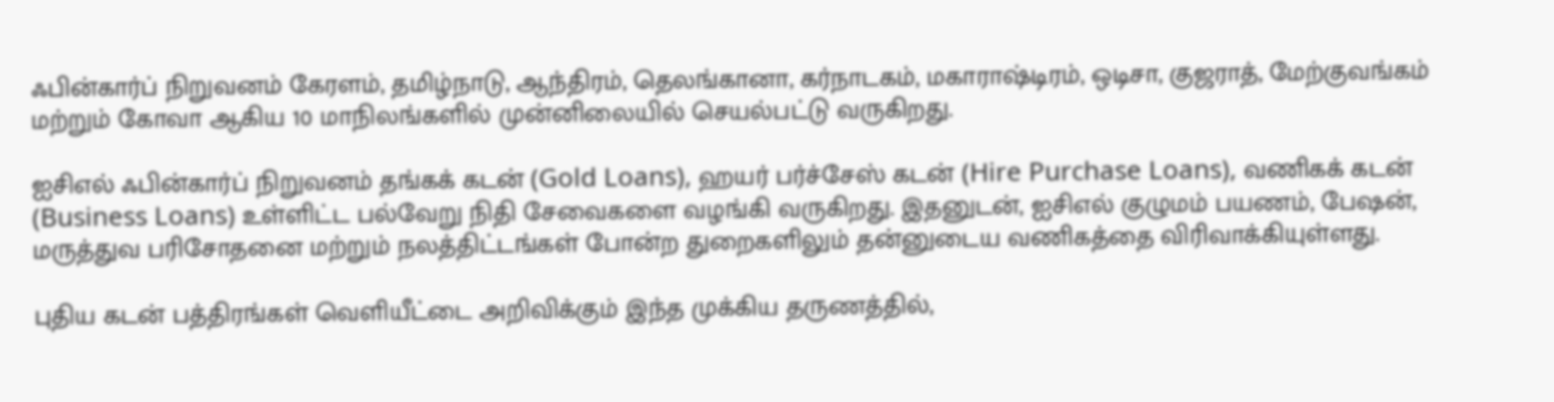ஃபின்கார்ப் நிறுவனம் கேரளம், தமிழ்நாடு, ஆந்திரம், தெலங்கானா, கர்நாடகம், மகாராஷ்டிரம், ஒடிசா, குஜராத், மேற்குவங்கம் மற்றும் கோவா ஆகிய 10 மாநிலங்களில் முன்னிலையில் செயல்பட்டு வருகிறது.

ஐசிஎல் ஃபின்கார்ப் நிறுவனம் தங்கக் கடன் (Gold Loans), ஹயர் பர்ச்சேஸ் கடன் (Hire Purchase Loans), வணிகக் கடன் (Business Loans) உள்ளிட்ட பல்வேறு நிதி சேவைகளை வழங்கி வருகிறது. இதனுடன், ஐசிஎல் குழுமம் பயணம், பேஷன், மருத்துவ பரிசோதனை மற்றும் நலத்திட்டங்கள் போன்ற துறைகளிலும் தன்னுடைய வணிகத்தை விரிவாக்கியுள்ளது.

புதிய கடன் பத்திரங்கள் வெளியீட்டை அறிவிக்கும் இந்த முக்கிய தருணத்தில்,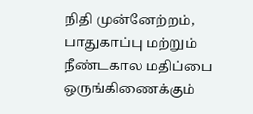நிதி முன்னேற்றம், பாதுகாப்பு மற்றும் நீண்டகால மதிப்பை ஒருங்கிணைக்கும்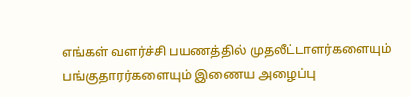எங்கள் வளர்ச்சி பயணத்தில் முதலீட்டாளர்களையும் பங்குதாரர்களையும் இணைய அழைப்பு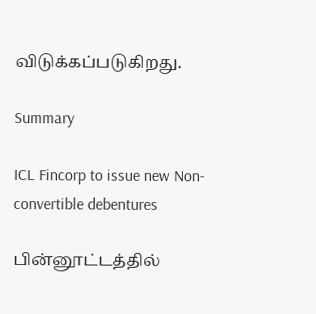விடுக்கப்படுகிறது.

Summary

ICL Fincorp to issue new Non-convertible debentures

பின்னூட்டத்தில்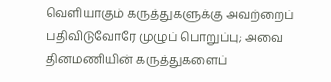வெளியாகும் கருத்துகளுக்கு அவற்றைப் பதிவிடுவோரே முழுப் பொறுப்பு; அவை தினமணியின் கருத்துகளைப்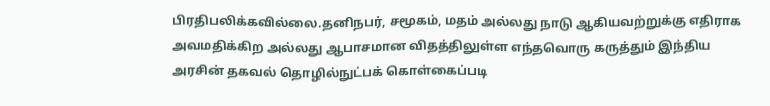பிரதிபலிக்கவில்லை.தனிநபர், சமூகம், மதம் அல்லது நாடு ஆகியவற்றுக்கு எதிராக அவமதிக்கிற அல்லது ஆபாசமான விதத்திலுள்ள எந்தவொரு கருத்தும் இந்திய அரசின் தகவல் தொழில்நுட்பக் கொள்கைப்படி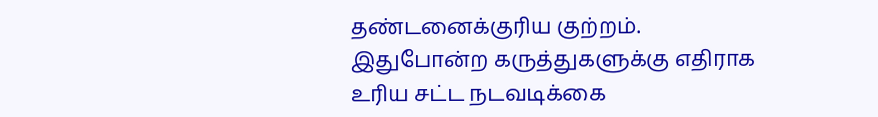தண்டனைக்குரிய குற்றம். இதுபோன்ற கருத்துகளுக்கு எதிராக உரிய சட்ட நடவடிக்கை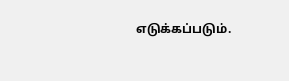எடுக்கப்படும்.